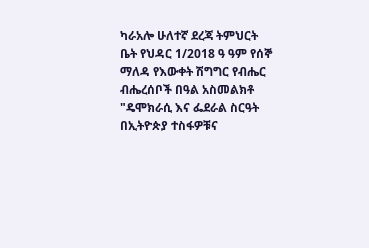ካራአሎ ሁለተኛ ደረጃ ትምህርት ቤት የህዳር 1/2018 ዓ ዓም የሰኞ ማለዳ የእውቀት ሽግግር የብሔር ብሔረሰቦች በዓል አስመልክቶ "ዴሞክራሲ እና ፌደራል ስርዓት በኢትዮጵያ ተስፋዎቹና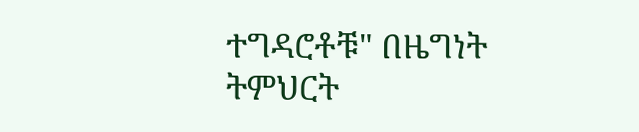ተግዳሮቶቹ" በዜግነት ትምህርት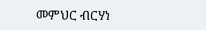መምህር ብርሃነ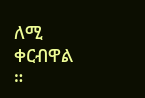ለሚ ቀርብዋል ።